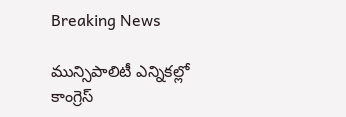Breaking News

మున్సిపాలిటీ ఎన్నికల్లో కాంగ్రెస్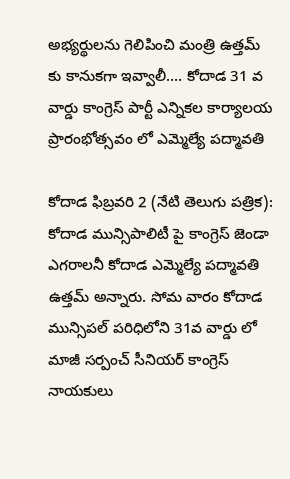అభ్యర్థులను గెలిపించి మంత్రి ఉత్తమ్ కు కానుకగా ఇవ్వాలీ…. కోదాడ 31 వ వార్డు కాంగ్రెస్ పార్టీ ఎన్నికల కార్యాలయ ప్రారంభోత్సవం లో ఎమ్మెల్యే పద్మావతి

కోదాడ ఫిబ్రవరి 2 (నేటి తెలుగు పత్రిక): కోదాడ మున్సిపాలిటీ పై కాంగ్రెస్ జెండా ఎగరాలనీ కోదాడ ఎమ్మెల్యే పద్మావతి ఉత్తమ్ అన్నారు. సోమ వారం కోదాడ మున్సిపల్ పరిధిలోని 31వ వార్డు లో మాజీ సర్పంచ్ సీనియర్ కాంగ్రెస్ నాయకులు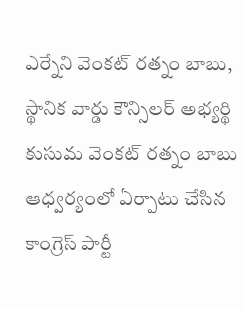ఎర్నేని వెంకట్ రత్నం బాబు, స్థానిక వార్డు కౌన్సిలర్ అభ్యర్థి కుసుమ వెంకట్ రత్నం బాబు ఆధ్వర్యంలో ఏర్పాటు చేసిన కాంగ్రెస్ పార్టీ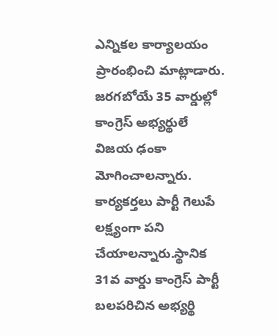ఎన్నికల కార్యాలయం ప్రారంభించి మాట్లాడారు. జరగబోయే 35 వార్డుల్లో కాంగ్రెస్ అభ్యర్థులే విజయ ఢంకా మోగించాలన్నారు. కార్యకర్తలు పార్టీ గెలుపే లక్ష్యంగా పని చేయాలన్నారు.స్థానిక 31వ వార్డు కాంగ్రెస్ పార్టీ బలపరిచిన అభ్యర్థి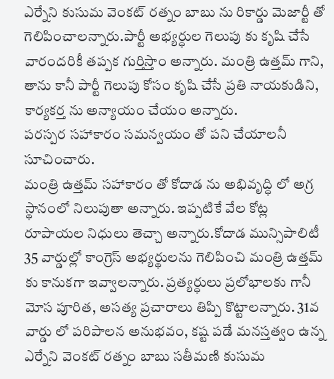ఎర్నేని కుసుమ వెంకట్ రత్నం బాబు ను రికార్డు మెజార్టీ తో గెలిపించాలన్నారు.పార్టీ అభ్యర్ధుల గెలుపు కు కృషి చేసే వారందరికీ తప్పక గుర్తిస్తాం అన్నారు. మంత్రి ఉత్తమ్ గాని, తాను కానీ పార్టీ గెలుపు కోసం కృషి చేసే ప్రతి నాయకుడిని, కార్యకర్త ను అన్యాయం చేయం అన్నారు.
పరస్పర సహాకారం సమన్వయం తో పని చేయాలనీ సూచించారు.
మంత్రి ఉత్తమ్ సహాకారం తో కోదాడ ను అభివృద్ధి లో అగ్ర స్థానంలో నిలుపుతా అన్నారు. ఇప్పటికే వేల కోట్ల రూపాయల నిధులు తెచ్చా అన్నారు.కోదాడ మున్సిపాలిటీ 35 వార్డుల్లో కాంగ్రెస్ అభ్యర్థులను గెలిపించి మంత్రి ఉత్తమ్ కు కానుకగా ఇవ్వాలన్నారు. ప్రత్యర్ధులు ప్రలోభాలకు గానీ మోస పూరిత, అసత్య ప్రచారాలు తిప్పి కొట్టాలన్నారు. 31వ వార్డు లో పరిపాలన అనుభవం, కష్ట పడే మనస్తత్వం ఉన్న ఎర్నేని వెంకట్ రత్నం బాబు సతీమణి కుసుమ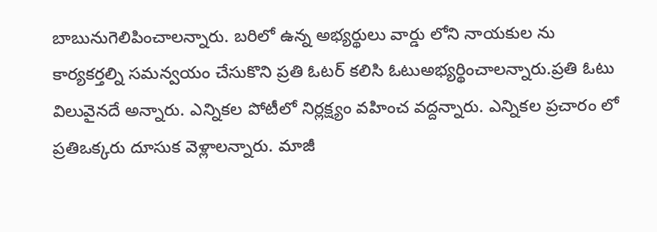బాబునుగెలిపించాలన్నారు. బరిలో ఉన్న అభ్యర్థులు వార్డు లోని నాయకుల ను కార్యకర్తల్ని సమన్వయం చేసుకొని ప్రతి ఓటర్ కలిసి ఓటుఅభ్యర్థించాలన్నారు.ప్రతి ఓటు విలువైనదే అన్నారు. ఎన్నికల పోటీలో నిర్లక్ష్యం వహించ వద్దన్నారు. ఎన్నికల ప్రచారం లో ప్రతిఒక్కరు దూసుక వెళ్లాలన్నారు. మాజీ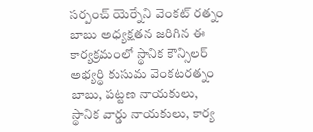సర్పంచ్ యెర్నేని వెంకట్ రత్నం బాబు అధ్యక్షతన జరిగిన ఈ కార్యక్రమంలో స్థానిక కౌన్సిలర్ అభ్యర్థి కుసుమ వెంకటరత్నం బాబు, పట్టణ నాయకులు, స్థానిక వార్డు నాయకులు, కార్య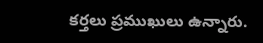కర్తలు ప్రముఖులు ఉన్నారు.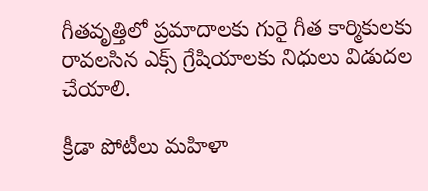గీతవృత్తిలో ప్రమాదాలకు గురై గీత కార్మికులకు రావలసిన ఎక్స్ గ్రేషియాలకు నిధులు విడుదల చేయాలి.

క్రీడా పోటీలు మహిళా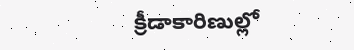క్రీడాకారిణుల్లో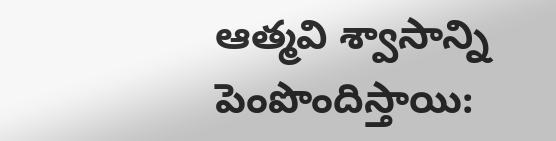ఆత్మవి శ్వాసాన్ని పెంపొందిస్తాయి: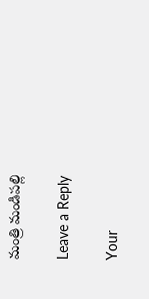మంత్రి మండిపల్లి

Leave a Reply

Your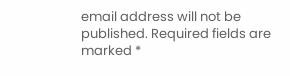email address will not be published. Required fields are marked *